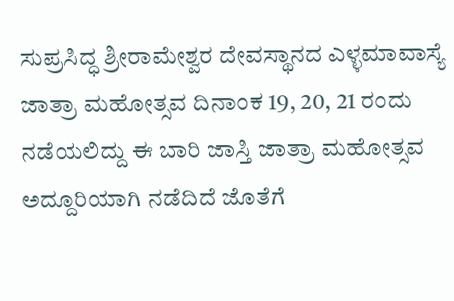ಸುಪ್ರಸಿದ್ಧ ಶ್ರೀರಾಮೇಶ್ವರ ದೇವಸ್ಥಾನದ ಎಳ್ಳಮಾವಾಸ್ಯೆ ಜಾತ್ರಾ ಮಹೋತ್ಸವ ದಿನಾಂಕ 19, 20, 21 ರಂದು ನಡೆಯಲಿದ್ದು ಈ ಬಾರಿ ಜಾಸ್ತಿ ಜಾತ್ರಾ ಮಹೋತ್ಸವ ಅದ್ದೂರಿಯಾಗಿ ನಡೆದಿದೆ ಜೊತೆಗೆ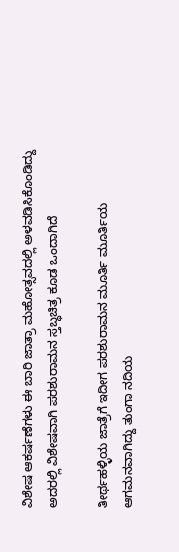ವಿಶೇಷ ಆಕರ್ಷಣೆಗಳು ಈ ಬಾರಿ ಜಾತ್ರಾ ಮಹೋತ್ಸವದಲ್ಲಿ ಅಳವಡಿಸಿಕೊಂಡಿದ್ದು ಅದರಲ್ಲಿ ವಿಶೇಷವಾಗಿ ಪರಶುರಾಮನ ಸ್ತಬ್ಧಚಿತ್ರ ಕೂಡ ಒಂದಾಗಿದೆ

ತೀರ್ಥಹಳ್ಳಿಯ ಜಾತ್ರೆಗೆ ಇದೀಗ ಪರಶುರಾಮನ ಮೂರ್ತಿ ಮೂರ್ತಿಯ ಆಗಮನವಾಗಿದ್ದು ತುಂಗಾ ನದಿಯ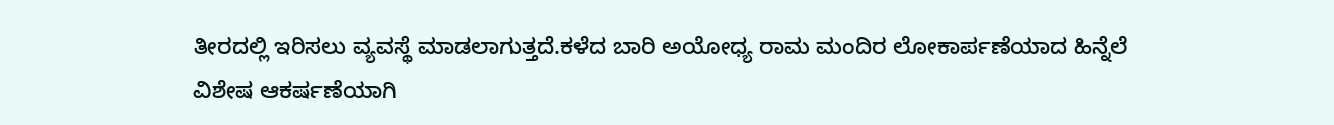ತೀರದಲ್ಲಿ ಇರಿಸಲು ವ್ಯವಸ್ಥೆ ಮಾಡಲಾಗುತ್ತದೆ.ಕಳೆದ ಬಾರಿ ಅಯೋಧ್ಯ ರಾಮ ಮಂದಿರ ಲೋಕಾರ್ಪಣೆಯಾದ ಹಿನ್ನೆಲೆ ವಿಶೇಷ ಆಕರ್ಷಣೆಯಾಗಿ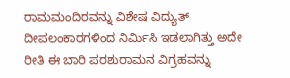ರಾಮಮಂದಿರವನ್ನು ವಿಶೇಷ ವಿದ್ಯುತ್ ದೀಪಲಂಕಾರಗಳಿಂದ ನಿರ್ಮಿಸಿ ಇಡಲಾಗಿತ್ತು ಅದೇ ರೀತಿ ಈ ಬಾರಿ ಪರಶುರಾಮನ ವಿಗ್ರಹವನ್ನು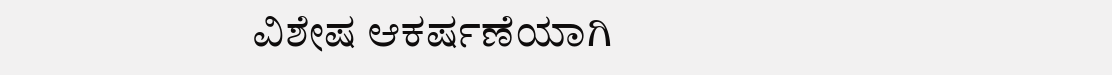ವಿಶೇಷ ಆಕರ್ಷಣೆಯಾಗಿ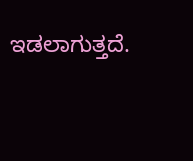ಇಡಲಾಗುತ್ತದೆ.